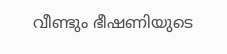വീണ്ടും ഭീഷണിയുടെ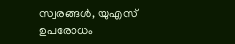സ്വരങ്ങൾ, യുഎസ് ഉപരോധം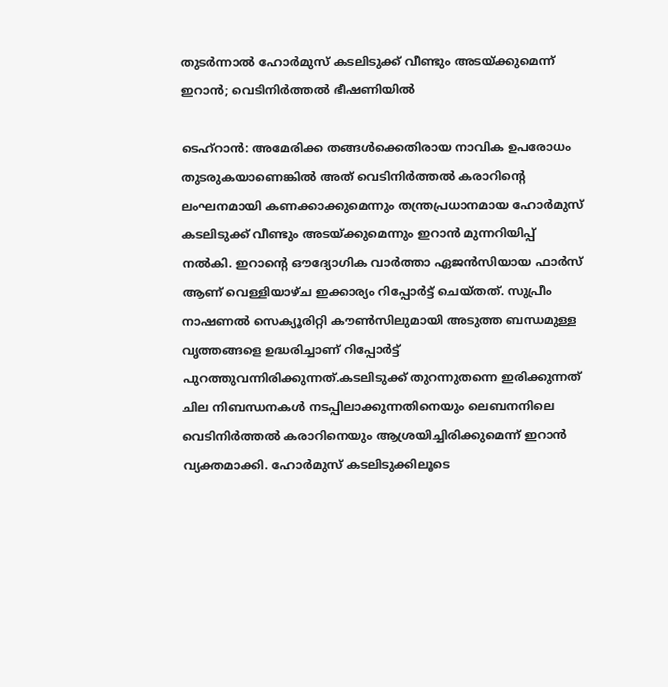തുടർന്നാൽ ഹോർമുസ് കടലിടുക്ക് വീണ്ടും അടയ്ക്കുമെന്ന് ഇറാൻ; വെടിനിർത്തൽ ഭീഷണിയിൽ

ടെഹ്റാൻ: അമേരിക്ക തങ്ങൾക്കെതിരായ നാവിക ഉപരോധം തുടരുകയാണെങ്കിൽ അത് വെടിനിർത്തൽ കരാറിന്റെ ലംഘനമായി കണക്കാക്കുമെന്നും തന്ത്രപ്രധാനമായ ഹോർമുസ് കടലിടുക്ക് വീണ്ടും അടയ്ക്കുമെന്നും ഇറാൻ മുന്നറിയിപ്പ് നൽകി. ഇറാന്റെ ഔദ്യോഗിക വാർത്താ ഏജൻസിയായ ഫാർസ് ആണ് വെള്ളിയാഴ്ച ഇക്കാര്യം റിപ്പോർട്ട് ചെയ്തത്. സുപ്രീം നാഷണൽ സെക്യൂരിറ്റി കൗൺസിലുമായി അടുത്ത ബന്ധമുള്ള വൃത്തങ്ങളെ ഉദ്ധരിച്ചാണ് റിപ്പോർട്ട് പുറത്തുവന്നിരിക്കുന്നത്.കടലിടുക്ക് തുറന്നുതന്നെ ഇരിക്കുന്നത് ചില നിബന്ധനകൾ നടപ്പിലാക്കുന്നതിനെയും ലെബനനിലെ വെടിനിർത്തൽ കരാറിനെയും ആശ്രയിച്ചിരിക്കുമെന്ന് ഇറാൻ വ്യക്തമാക്കി. ഹോർമുസ് കടലിടുക്കിലൂടെ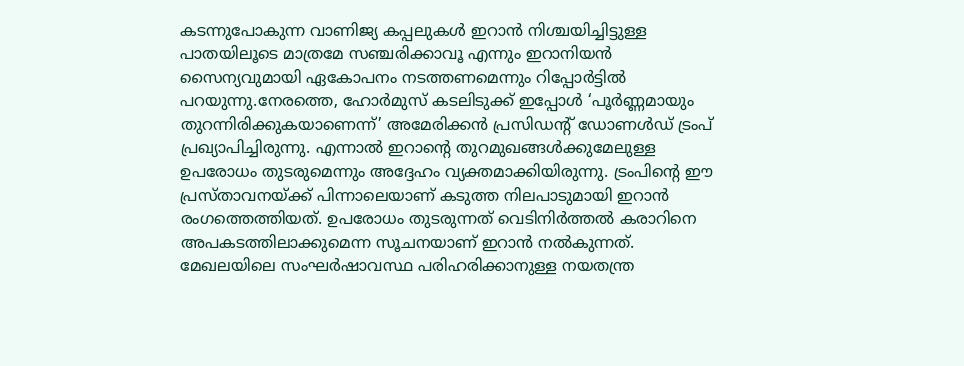കടന്നുപോകുന്ന വാണിജ്യ കപ്പലുകൾ ഇറാൻ നിശ്ചയിച്ചിട്ടുള്ള പാതയിലൂടെ മാത്രമേ സഞ്ചരിക്കാവൂ എന്നും ഇറാനിയൻ സൈന്യവുമായി ഏകോപനം നടത്തണമെന്നും റിപ്പോർട്ടിൽ പറയുന്നു.നേരത്തെ, ഹോർമുസ് കടലിടുക്ക് ഇപ്പോൾ ‘പൂർണ്ണമായും തുറന്നിരിക്കുകയാണെന്ന്’ അമേരിക്കൻ പ്രസിഡന്റ് ഡോണൾഡ് ട്രംപ് പ്രഖ്യാപിച്ചിരുന്നു. എന്നാൽ ഇറാന്റെ തുറമുഖങ്ങൾക്കുമേലുള്ള ഉപരോധം തുടരുമെന്നും അദ്ദേഹം വ്യക്തമാക്കിയിരുന്നു. ട്രംപിന്റെ ഈ പ്രസ്താവനയ്ക്ക് പിന്നാലെയാണ് കടുത്ത നിലപാടുമായി ഇറാൻ രംഗത്തെത്തിയത്. ഉപരോധം തുടരുന്നത് വെടിനിർത്തൽ കരാറിനെ അപകടത്തിലാക്കുമെന്ന സൂചനയാണ് ഇറാൻ നൽകുന്നത്. മേഖലയിലെ സംഘർഷാവസ്ഥ പരിഹരിക്കാനുള്ള നയതന്ത്ര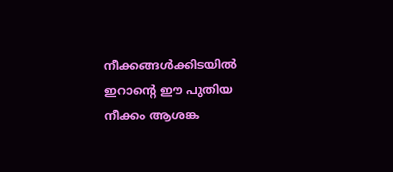നീക്കങ്ങൾക്കിടയിൽ ഇറാന്റെ ഈ പുതിയ നീക്കം ആശങ്ക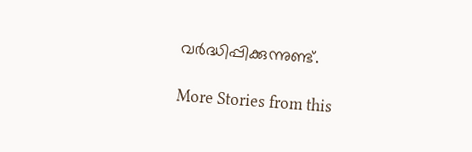വർദ്ധിപ്പിക്കുന്നുണ്ട്.

More Stories from this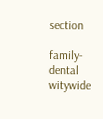section

family-dental
witywide